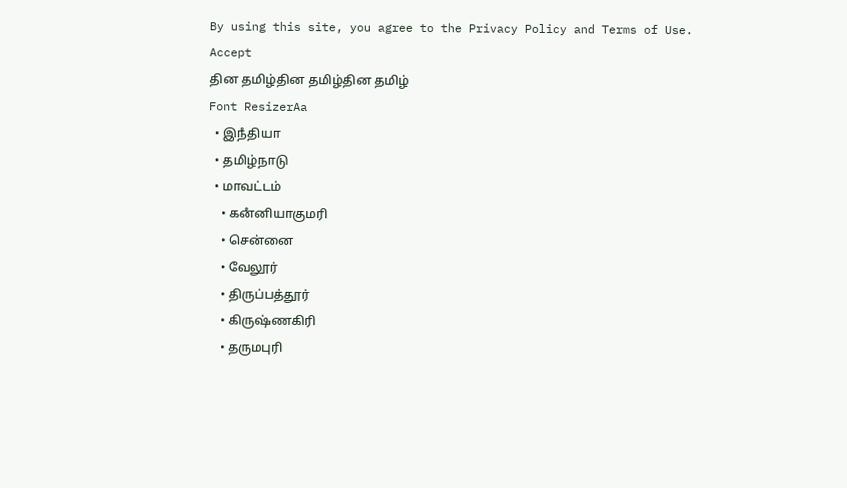By using this site, you agree to the Privacy Policy and Terms of Use.
Accept
தின தமிழ்தின தமிழ்தின தமிழ்
Font ResizerAa
  • இநஂதியா
  • தமிழ்நாடு
  • மாவட்டம்
    • கனஂனியாகுமரி
    • சென்னை
    • வேலூர்
    • திருப்பத்தூர்
    • கிருஷ்ணகிரி
    • தருமபுரி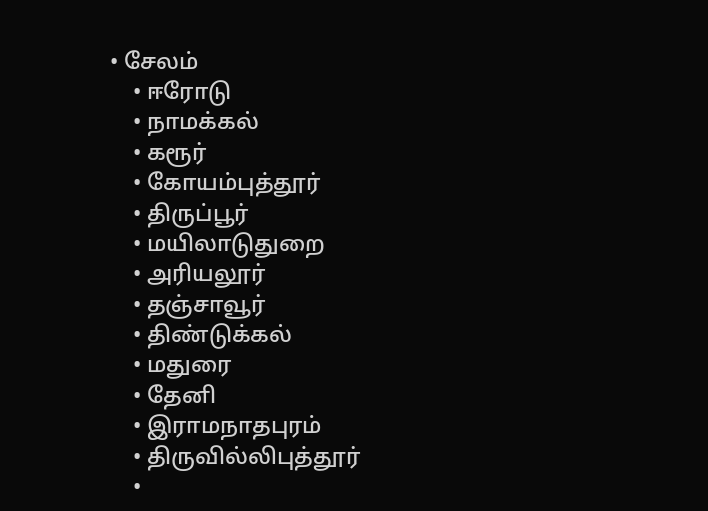• சேலம்
    • ஈரோடு
    • நாமக்கல்
    • கரூர்
    • கோயம்புத்தூர்
    • திருப்பூர்
    • மயிலாடுதுறை
    • அரியலூர்
    • தஞ்சாவூர்
    • திண்டுக்கல்
    • மதுரை
    • தேனி
    • இராமநாதபுரம்
    • திருவில்லிபுத்தூர்
    •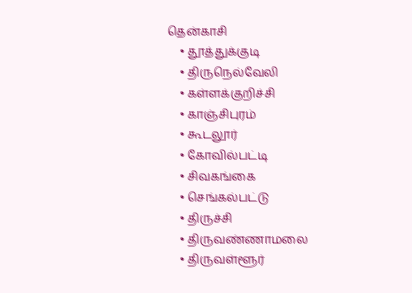தென்காசி
    • தூத்துக்குடி
    • திருநெல்வேலி
    • கள்ளக்குறிச்சி
    • காஞ்சிபுரம்
    • கூடலூர்
    • கோவில்பட்டி
    • சிவகங்கை
    • செங்கல்பட்டு
    • திருச்சி
    • திருவண்ணாமலை
    • திருவள்ளூர்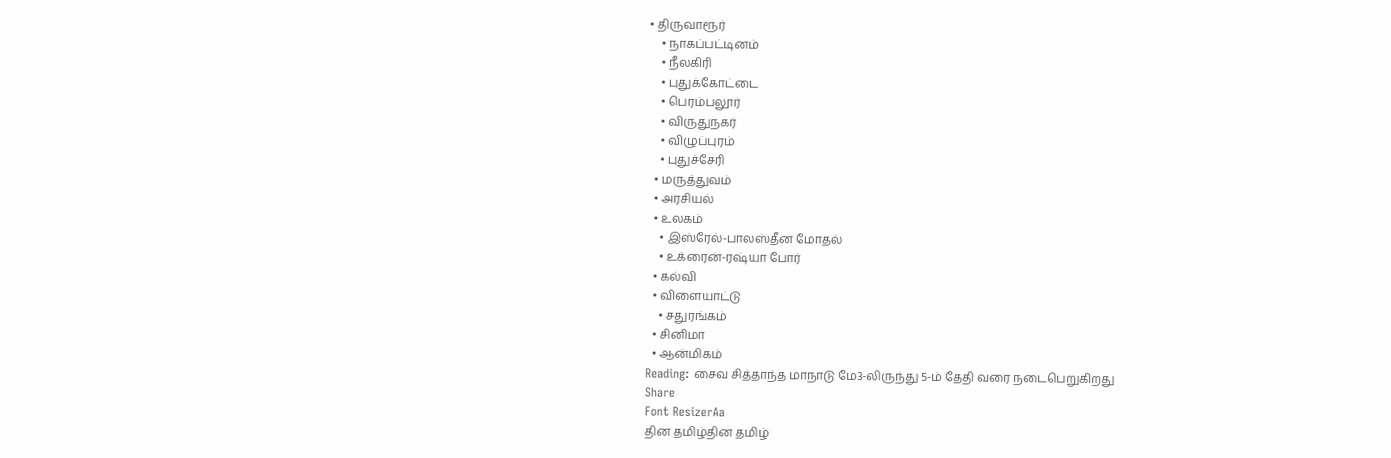• திருவாரூர்
    • நாகப்பட்டினம்
    • நீலகிரி
    • புதுக்கோட்டை
    • பெரம்பலூர்
    • விருதுநகர்
    • விழுப்புரம்
    • புதுச்சேரி
  • மருத்துவம்
  • அரசியல்
  • உலகம்
    • இஸ்ரேல்-பாலஸ்தீன மோதல்
    • உக்ரைன்-ரஷ்யா போர்
  • கல்வி
  • விளையாட்டு
    • சதுரங்கம்
  • சினிமா
  • ஆன்மிகம்
Reading: சைவ சித்தாந்த மாநாடு மே3-லிருந்து 5-ம் தேதி வரை நடைபெறுகிறது
Share
Font ResizerAa
தின தமிழ்தின தமிழ்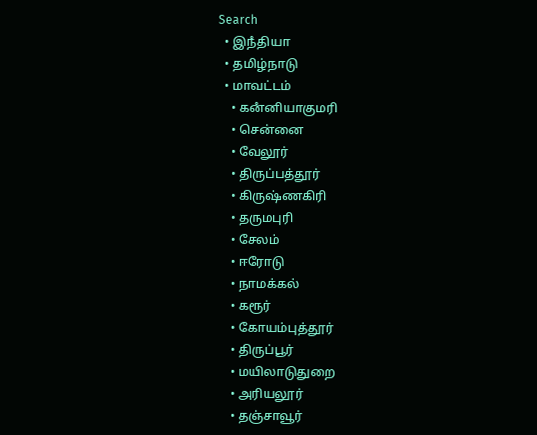Search
  • இநஂதியா
  • தமிழ்நாடு
  • மாவட்டம்
    • கனஂனியாகுமரி
    • சென்னை
    • வேலூர்
    • திருப்பத்தூர்
    • கிருஷ்ணகிரி
    • தருமபுரி
    • சேலம்
    • ஈரோடு
    • நாமக்கல்
    • கரூர்
    • கோயம்புத்தூர்
    • திருப்பூர்
    • மயிலாடுதுறை
    • அரியலூர்
    • தஞ்சாவூர்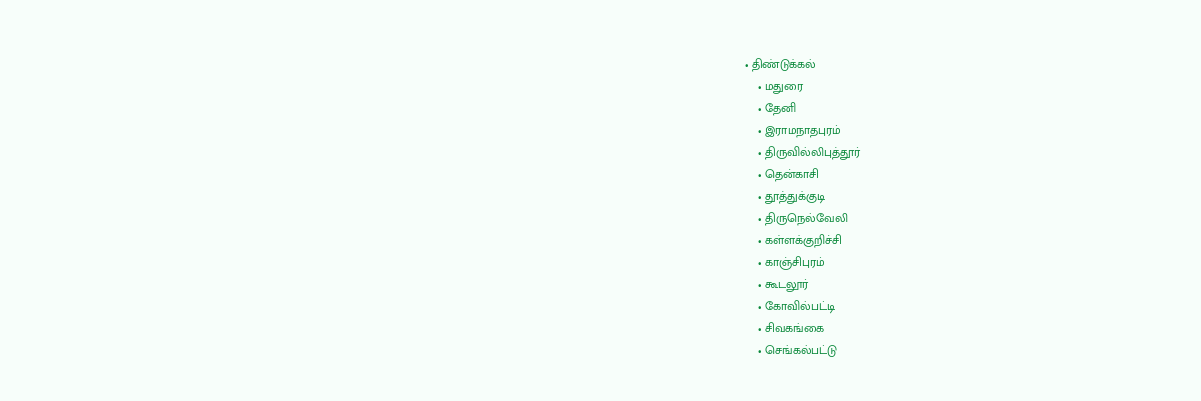• திண்டுக்கல்
    • மதுரை
    • தேனி
    • இராமநாதபுரம்
    • திருவில்லிபுத்தூர்
    • தென்காசி
    • தூத்துக்குடி
    • திருநெல்வேலி
    • கள்ளக்குறிச்சி
    • காஞ்சிபுரம்
    • கூடலூர்
    • கோவில்பட்டி
    • சிவகங்கை
    • செங்கல்பட்டு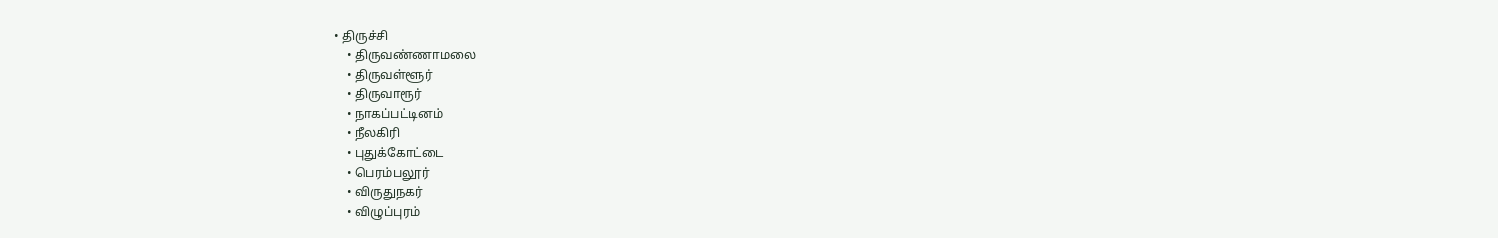• திருச்சி
    • திருவண்ணாமலை
    • திருவள்ளூர்
    • திருவாரூர்
    • நாகப்பட்டினம்
    • நீலகிரி
    • புதுக்கோட்டை
    • பெரம்பலூர்
    • விருதுநகர்
    • விழுப்புரம்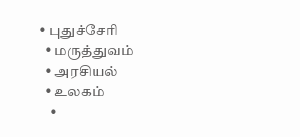• புதுச்சேரி
  • மருத்துவம்
  • அரசியல்
  • உலகம்
    •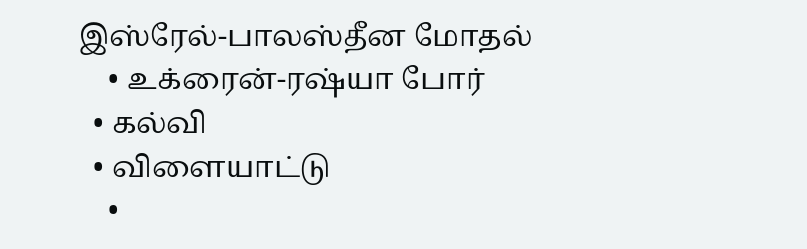இஸ்ரேல்-பாலஸ்தீன மோதல்
    • உக்ரைன்-ரஷ்யா போர்
  • கல்வி
  • விளையாட்டு
    •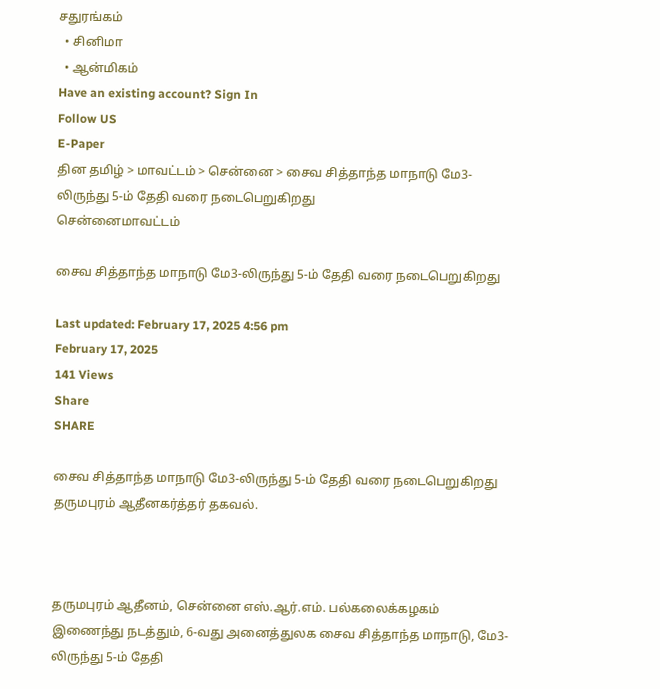சதுரங்கம்
  • சினிமா
  • ஆன்மிகம்
Have an existing account? Sign In
Follow US
E-Paper
தின தமிழ் > மாவட்டம் > சென்னை > சைவ சித்தாந்த மாநாடு மே3-லிருந்து 5-ம் தேதி வரை நடைபெறுகிறது
சென்னைமாவட்டம்

சைவ சித்தாந்த மாநாடு மே3-லிருந்து 5-ம் தேதி வரை நடைபெறுகிறது

Last updated: February 17, 2025 4:56 pm
February 17, 2025
141 Views
Share
SHARE

சைவ சித்தாந்த மாநாடு மே3-லிருந்து 5-ம் தேதி வரை நடைபெறுகிறது தருமபுரம் ஆதீனகர்த்தர் தகவல்.



தருமபுரம் ஆதீனம், சென்னை எஸ்.ஆர்.எம். பல்கலைக்கழகம் இணைந்து நடத்தும், 6-வது அனைத்துலக சைவ சித்தாந்த மாநாடு, மே3-லிருந்து 5-ம் தேதி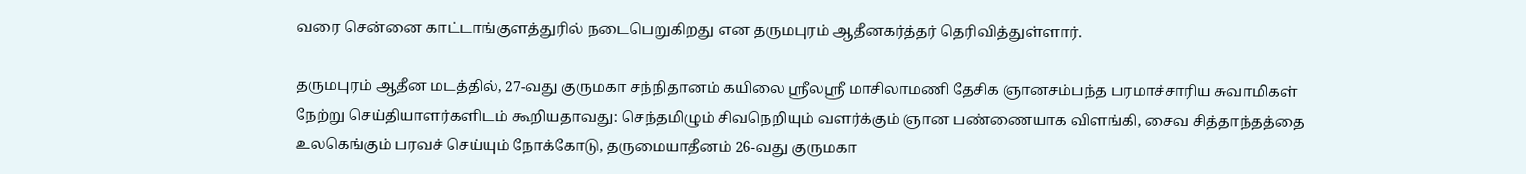வரை சென்னை காட்டாங்குளத்துரில் நடைபெறுகிறது என தருமபுரம் ஆதீனகர்த்தர் தெரிவித்துள்ளார்.

தருமபுரம் ஆதீன மடத்தில், 27-வது குருமகா சந்நிதானம் கயிலை ஸ்ரீலஸ்ரீ மாசிலாமணி தேசிக ஞானசம்பந்த பரமாச்சாரிய சுவாமிகள் நேற்று செய்தியாளர்களிடம் கூறியதாவது: செந்தமிழும் சிவநெறியும் வளர்க்கும் ஞான பண்ணையாக விளங்கி, சைவ சித்தாந்தத்தை உலகெங்கும் பரவச் செய்யும் நோக்கோடு, தருமையாதீனம் 26-வது குருமகா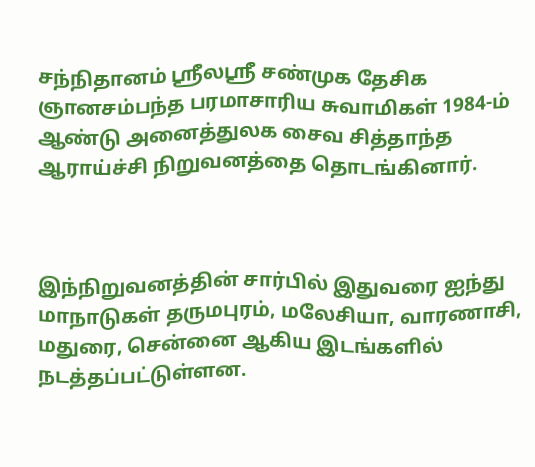சந்நிதானம் ஸ்ரீலஸ்ரீ சண்முக தேசிக ஞானசம்பந்த பரமாசாரிய சுவாமிகள் 1984-ம் ஆண்டு அனைத்துலக சைவ சித்தாந்த ஆராய்ச்சி நிறுவனத்தை தொடங்கினார்.



இந்நிறுவனத்தின் சார்பில் இதுவரை ஐந்து மாநாடுகள் தருமபுரம், மலேசியா, வாரணாசி, மதுரை, சென்னை ஆகிய இடங்களில் நடத்தப்பட்டுள்ளன.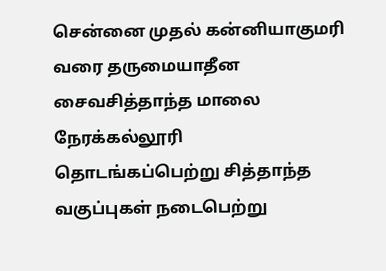சென்னை முதல் கன்னியாகுமரி வரை தருமையாதீன சைவசித்தாந்த மாலை நேரக்கல்லூரி தொடங்கப்பெற்று சித்தாந்த வகுப்புகள் நடைபெற்று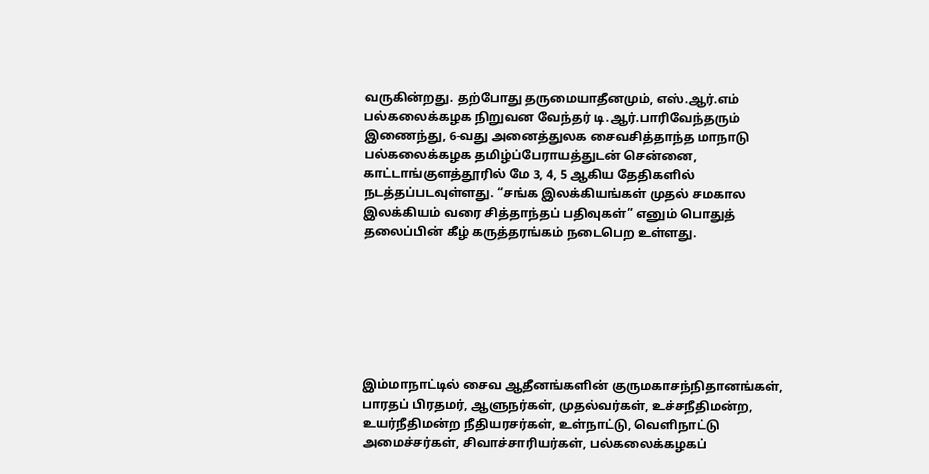வருகின்றது. தற்போது தருமையாதீனமும், எஸ்.ஆர்.எம் பல்கலைக்கழக நிறுவன வேந்தர் டி.ஆர்.பாரிவேந்தரும் இணைந்து, 6-வது அனைத்துலக சைவசித்தாந்த மாநாடு பல்கலைக்கழக தமிழ்ப்பேராயத்துடன் சென்னை, காட்டாங்குளத்தூரில் மே 3, 4, 5 ஆகிய தேதிகளில் நடத்தப்படவுள்ளது. “சங்க இலக்கியங்கள் முதல் சமகால இலக்கியம் வரை சித்தாந்தப் பதிவுகள்” எனும் பொதுத் தலைப்பின் கீழ் கருத்தரங்கம் நடைபெற உள்ளது.







இம்மாநாட்டில் சைவ ஆதீனங்களின் குருமகாசந்நிதானங்கள், பாரதப் பிரதமர், ஆளுநர்கள், முதல்வர்கள், உச்சநீதிமன்ற, உயர்நீதிமன்ற நீதியரசர்கள், உள்நாட்டு, வெளிநாட்டு அமைச்சர்கள், சிவாச்சாரியர்கள், பல்கலைக்கழகப்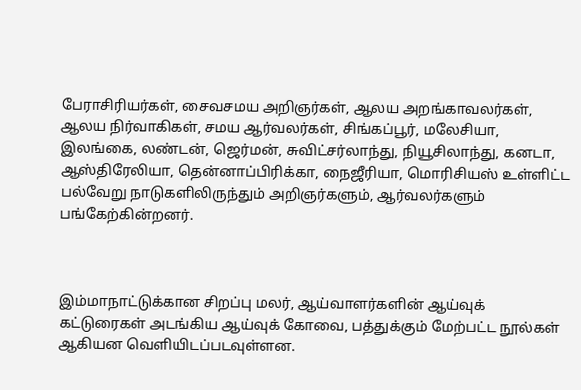பேராசிரியர்கள், சைவசமய அறிஞர்கள், ஆலய அறங்காவலர்கள், ஆலய நிர்வாகிகள், சமய ஆர்வலர்கள், சிங்கப்பூர், மலேசியா, இலங்கை, லண்டன், ஜெர்மன், சுவிட்சர்லாந்து, நியூசிலாந்து, கனடா, ஆஸ்திரேலியா, தென்னாப்பிரிக்கா, நைஜீரியா, மொரிசியஸ் உள்ளிட்ட பல்வேறு நாடுகளிலிருந்தும் அறிஞர்களும், ஆர்வலர்களும் பங்கேற்கின்றனர்.



இம்மாநாட்டுக்கான சிறப்பு மலர், ஆய்வாளர்களின் ஆய்வுக் கட்டுரைகள் அடங்கிய ஆய்வுக் கோவை, பத்துக்கும் மேற்பட்ட நூல்கள் ஆகியன வெளியிடப்படவுள்ளன.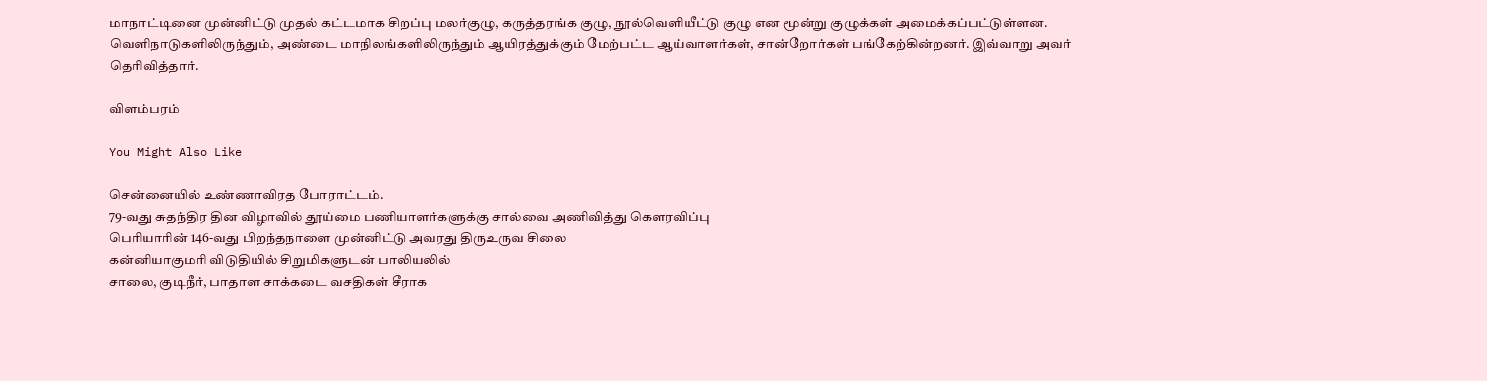மாநாட்டினை முன்னிட்டு முதல் கட்டமாக சிறப்பு மலர்குழு, கருத்தரங்க குழு, நூல்வெளியீட்டு குழு என மூன்று குழுக்கள் அமைக்கப்பட்டுள்ளன. வெளிநாடுகளிலிருந்தும், அண்டை மாநிலங்களிலிருந்தும் ஆயிரத்துக்கும் மேற்பட்ட ஆய்வாளர்கள், சான்றோர்கள் பங்கேற்கின்றனர். இவ்வாறு அவர் தெரிவித்தார்.

விளம்பரம்

You Might Also Like

சென்னையில் உண்ணாவிரத போராட்டம்.
79-வது சுதந்திர தின விழாவில் தூய்மை பணியாளர்களுக்கு சால்வை அணிவித்து கௌரவிப்பு
பெரியாரின் 146-வது பிறந்தநாளை முன்னிட்டு அவரது திருஉருவ சிலை
கன்னியாகுமரி விடுதியில் சிறுமிகளுடன் பாலியலில்
சாலை, குடிநீர், பாதாள சாக்கடை வசதிகள் சீராக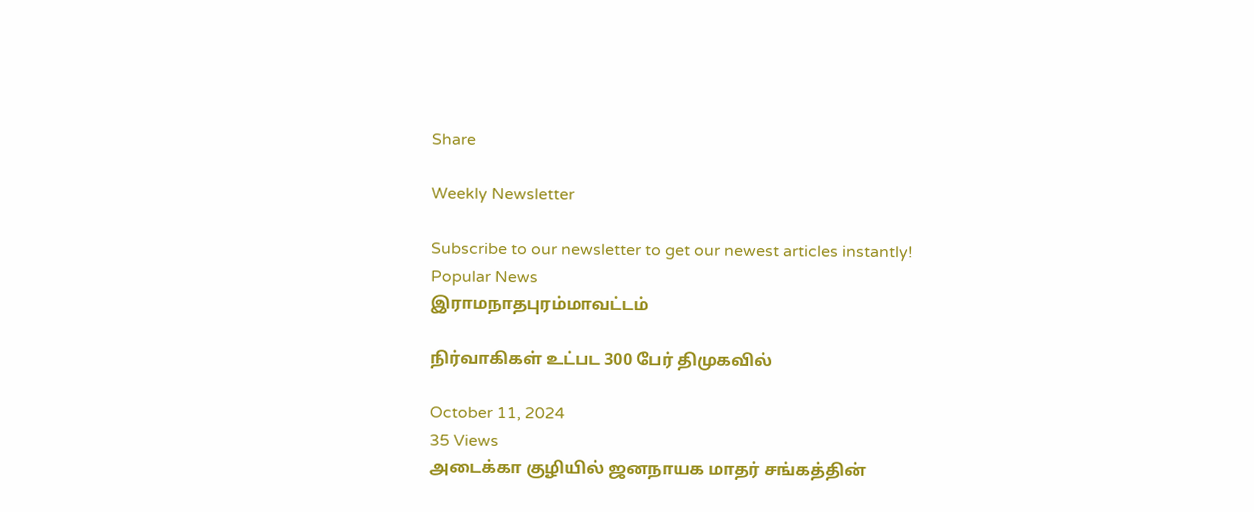Share

Weekly Newsletter

Subscribe to our newsletter to get our newest articles instantly!
Popular News
இராமநாதபுரம்மாவட்டம்

நிர்வாகிகள் உட்பட 300 பேர் திமுகவில்

October 11, 2024
35 Views
அடைக்கா குழியில் ஜனநாயக மாதர் சங்கத்தின்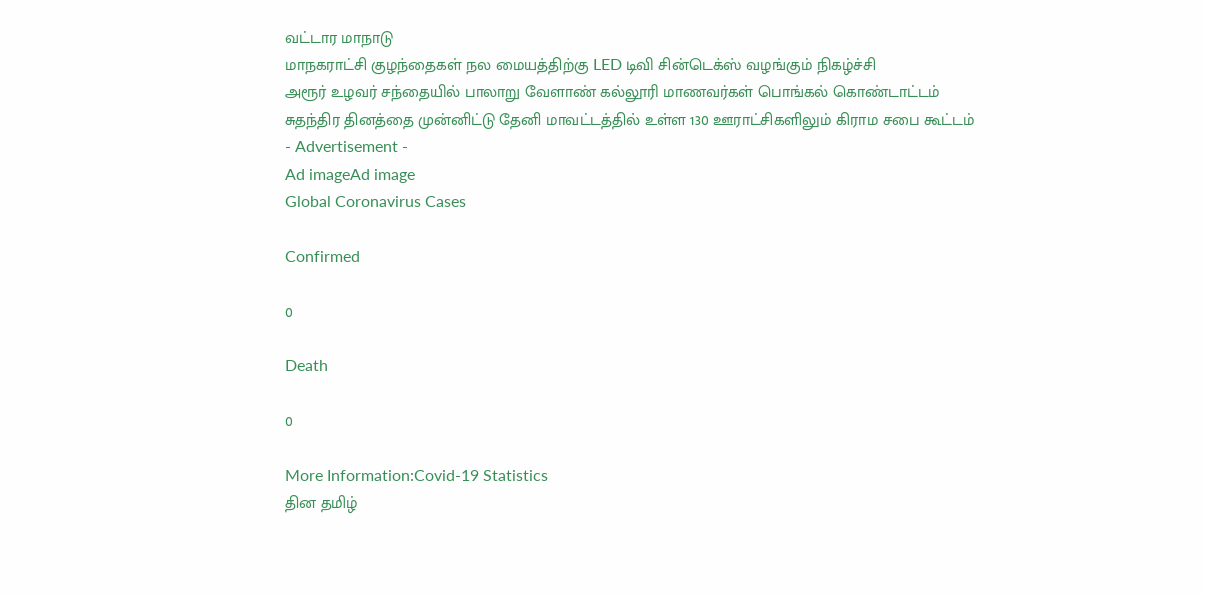வட்டார மாநாடு
மாநகராட்சி குழந்தைகள் நல மையத்திற்கு LED டிவி சின்டெக்ஸ் வழங்கும் நிகழ்ச்சி
அரூர் உழவர் சந்தையில் பாலாறு வேளாண் கல்லூரி மாணவர்கள் பொங்கல் கொண்டாட்டம்
சுதந்திர தினத்தை முன்னிட்டு தேனி மாவட்டத்தில் உள்ள 130 ஊராட்சிகளிலும் கிராம சபை கூட்டம்
- Advertisement -
Ad imageAd image
Global Coronavirus Cases

Confirmed

0

Death

0

More Information:Covid-19 Statistics
தின தமிழ்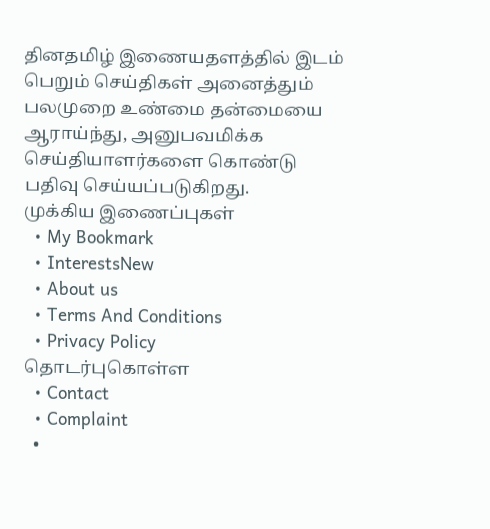தினதமிழ் இணையதளத்தில் இடம் பெறும் செய்திகள் அனைத்தும் பலமுறை உண்மை தன்மையை ஆராய்ந்து, அனுபவமிக்க செய்தியாளர்களை கொண்டு பதிவு செய்யப்படுகிறது.
முக்கிய இணைப்புகள்
  • My Bookmark
  • InterestsNew
  • About us
  • Terms And Conditions
  • Privacy Policy
தொடர்புகொள்ள
  • Contact
  • Complaint
  •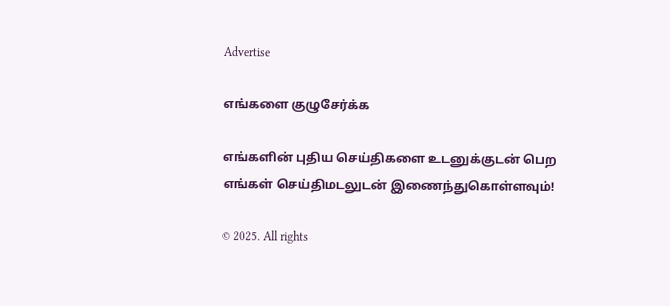Advertise

எங்களை குழுசேர்க்க

எங்களின் புதிய செய்திகளை உடனுக்குடன் பெற எங்கள் செய்திமடலுடன் இணைந்துகொள்ளவும்!

© 2025. All rights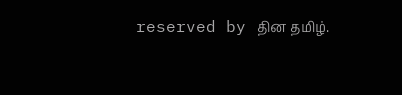reserved by தின தமிழ்.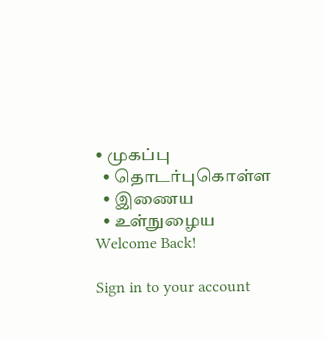• முகப்பு
  • தொடர்புகொள்ள
  • இணைய
  • உள்நுழைய
Welcome Back!

Sign in to your account